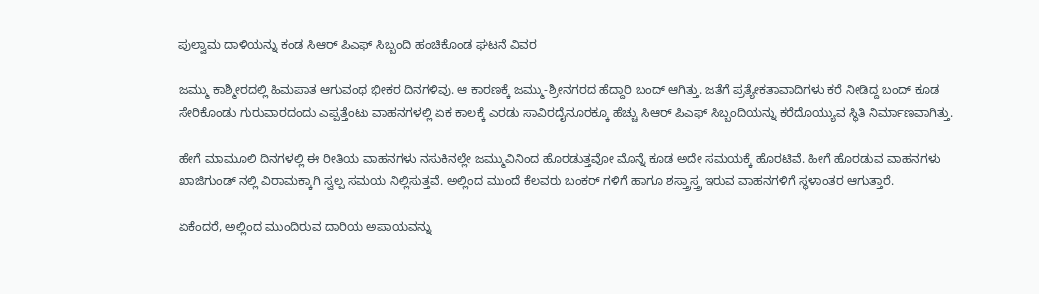ಪುಲ್ವಾಮ ದಾಳಿಯನ್ನು ಕಂಡ ಸಿಆರ್ ಪಿಎಫ್ ಸಿಬ್ಬಂದಿ ಹಂಚಿಕೊಂಡ ಘಟನೆ ವಿವರ

ಜಮ್ಮು ಕಾಶ್ಮೀರದಲ್ಲಿ ಹಿಮಪಾತ ಆಗುವಂಥ ಭೀಕರ ದಿನಗಳಿವು. ಆ ಕಾರಣಕ್ಕೆ ಜಮ್ಮು-ಶ್ರೀನಗರದ ಹೆದ್ದಾರಿ ಬಂದ್ ಆಗಿತ್ತು. ಜತೆಗೆ ಪ್ರತ್ಯೇಕತಾವಾದಿಗಳು ಕರೆ ನೀಡಿದ್ದ ಬಂದ್ ಕೂಡ ಸೇರಿಕೊಂಡು ಗುರುವಾರದಂದು ಎಪ್ಪತ್ತೆಂಟು ವಾಹನಗಳಲ್ಲಿ ಏಕ ಕಾಲಕ್ಕೆ ಎರಡು ಸಾವಿರದೈನೂರಕ್ಕೂ ಹೆಚ್ಚು ಸಿಆರ್ ಪಿಎಫ್ ಸಿಬ್ಬಂದಿಯನ್ನು ಕರೆದೊಯ್ಯುವ ಸ್ಥಿತಿ ನಿರ್ಮಾಣವಾಗಿತ್ತು.

ಹೇಗೆ ಮಾಮೂಲಿ ದಿನಗಳಲ್ಲಿ ಈ ರೀತಿಯ ವಾಹನಗಳು ನಸುಕಿನಲ್ಲೇ ಜಮ್ಮುವಿನಿಂದ ಹೊರಡುತ್ತವೋ ಮೊನ್ನೆ ಕೂಡ ಅದೇ ಸಮಯಕ್ಕೆ ಹೊರಟಿವೆ. ಹೀಗೆ ಹೊರಡುವ ವಾಹನಗಳು ಖಾಜಿಗುಂಡ್ ನಲ್ಲಿ ವಿರಾಮಕ್ಕಾಗಿ ಸ್ವಲ್ಪ ಸಮಯ ನಿಲ್ಲಿಸುತ್ತವೆ. ಅಲ್ಲಿಂದ ಮುಂದೆ ಕೆಲವರು ಬಂಕರ್ ಗಳಿಗೆ ಹಾಗೂ ಶಸ್ತ್ರಾಸ್ತ್ರ ಇರುವ ವಾಹನಗಳಿಗೆ ಸ್ಥಳಾಂತರ ಆಗುತ್ತಾರೆ.

ಏಕೆಂದರೆ, ಅಲ್ಲಿಂದ ಮುಂದಿರುವ ದಾರಿಯ ಅಪಾಯವನ್ನು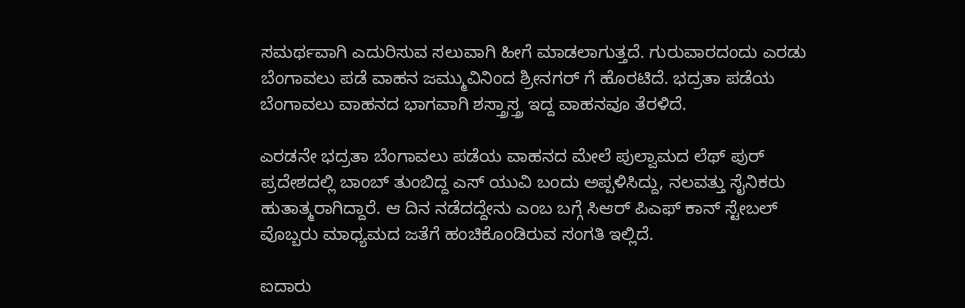ಸಮರ್ಥವಾಗಿ ಎದುರಿಸುವ ಸಲುವಾಗಿ ಹೀಗೆ ಮಾಡಲಾಗುತ್ತದೆ. ಗುರುವಾರದಂದು ಎರಡು ಬೆಂಗಾವಲು ಪಡೆ ವಾಹನ ಜಮ್ಮುವಿನಿಂದ ಶ್ರೀನಗರ್ ಗೆ ಹೊರಟಿದೆ. ಭದ್ರತಾ ಪಡೆಯ ಬೆಂಗಾವಲು ವಾಹನದ ಭಾಗವಾಗಿ ಶಸ್ತ್ರಾಸ್ತ್ರ ಇದ್ದ ವಾಹನವೂ ತೆರಳಿದೆ.

ಎರಡನೇ ಭದ್ರತಾ ಬೆಂಗಾವಲು ಪಡೆಯ ವಾಹನದ ಮೇಲೆ ಪುಲ್ವಾಮದ ಲೆಥ್ ಪುರ್ ಪ್ರದೇಶದಲ್ಲಿ ಬಾಂಬ್ ತುಂಬಿದ್ದ ಎಸ್ ಯುವಿ ಬಂದು ಅಪ್ಪಳಿಸಿದ್ದು, ನಲವತ್ತು ಸೈನಿಕರು ಹುತಾತ್ಮರಾಗಿದ್ದಾರೆ. ಆ ದಿನ ನಡೆದದ್ದೇನು ಎಂಬ ಬಗ್ಗೆ ಸಿಆರ್ ಪಿಎಫ್ ಕಾನ್ ಸ್ಟೇಬಲ್ ವೊಬ್ಬರು ಮಾಧ್ಯಮದ ಜತೆಗೆ ಹಂಚಿಕೊಂಡಿರುವ ಸಂಗತಿ ಇಲ್ಲಿದೆ.

ಐದಾರು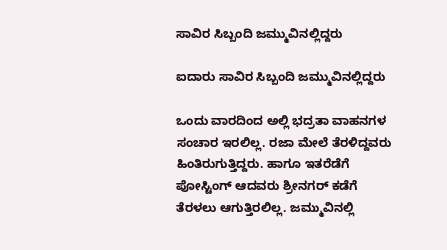ಸಾವಿರ ಸಿಬ್ಬಂದಿ ಜಮ್ಮುವಿನಲ್ಲಿದ್ದರು

ಐದಾರು ಸಾವಿರ ಸಿಬ್ಬಂದಿ ಜಮ್ಮುವಿನಲ್ಲಿದ್ದರು

ಒಂದು ವಾರದಿಂದ ಅಲ್ಲಿ ಭದ್ರತಾ ವಾಹನಗಳ ಸಂಚಾರ ಇರಲಿಲ್ಲ. ರಜಾ ಮೇಲೆ ತೆರಳಿದ್ದವರು ಹಿಂತಿರುಗುತ್ತಿದ್ದರು. ಹಾಗೂ ಇತರೆಡೆಗೆ ಪೋಸ್ಟಿಂಗ್ ಆದವರು ಶ್ರೀನಗರ್ ಕಡೆಗೆ ತೆರಳಲು ಆಗುತ್ತಿರಲಿಲ್ಲ. ಜಮ್ಮುವಿನಲ್ಲಿ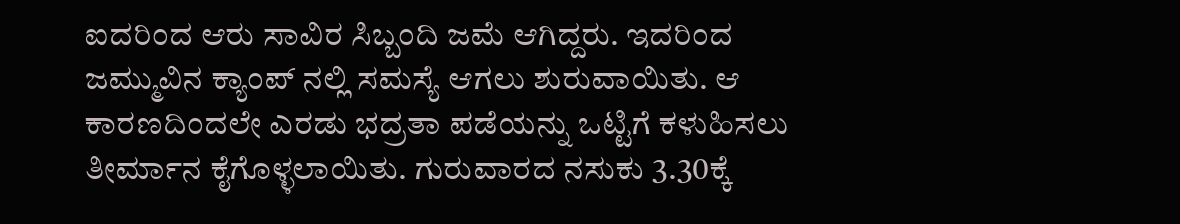ಐದರಿಂದ ಆರು ಸಾವಿರ ಸಿಬ್ಬಂದಿ ಜಮೆ ಆಗಿದ್ದರು. ಇದರಿಂದ ಜಮ್ಮುವಿನ ಕ್ಯಾಂಪ್ ನಲ್ಲಿ ಸಮಸ್ಯೆ ಆಗಲು ಶುರುವಾಯಿತು. ಆ ಕಾರಣದಿಂದಲೇ ಎರಡು ಭದ್ರತಾ ಪಡೆಯನ್ನು ಒಟ್ಟಿಗೆ ಕಳುಹಿಸಲು ತೀರ್ಮಾನ ಕೈಗೊಳ್ಳಲಾಯಿತು. ಗುರುವಾರದ ನಸುಕು 3.30ಕ್ಕೆ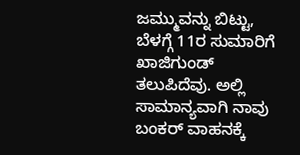ಜಮ್ಮುವನ್ನು ಬಿಟ್ಟು, ಬೆಳಗ್ಗೆ 11ರ ಸುಮಾರಿಗೆ ಖಾಜಿಗುಂಡ್ ತಲುಪಿದೆವು. ಅಲ್ಲಿ ಸಾಮಾನ್ಯವಾಗಿ ನಾವು ಬಂಕರ್ ವಾಹನಕ್ಕೆ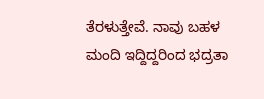ತೆರಳುತ್ತೇವೆ. ನಾವು ಬಹಳ ಮಂದಿ ಇದ್ದಿದ್ದರಿಂದ ಭದ್ರತಾ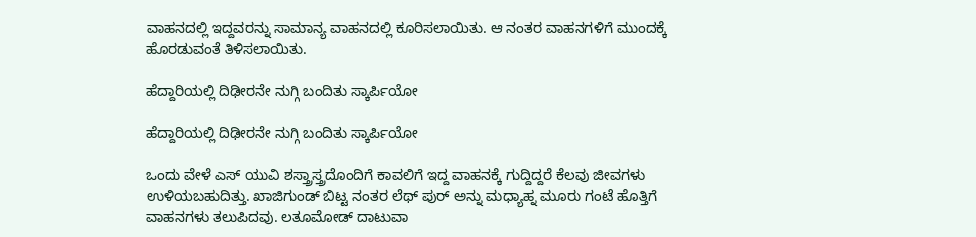ವಾಹನದಲ್ಲಿ ಇದ್ದವರನ್ನು ಸಾಮಾನ್ಯ ವಾಹನದಲ್ಲಿ ಕೂರಿಸಲಾಯಿತು. ಆ ನಂತರ ವಾಹನಗಳಿಗೆ ಮುಂದಕ್ಕೆ ಹೊರಡುವಂತೆ ತಿಳಿಸಲಾಯಿತು.

ಹೆದ್ದಾರಿಯಲ್ಲಿ ದಿಢೀರನೇ ನುಗ್ಗಿ ಬಂದಿತು ಸ್ಕಾರ್ಪಿಯೋ

ಹೆದ್ದಾರಿಯಲ್ಲಿ ದಿಢೀರನೇ ನುಗ್ಗಿ ಬಂದಿತು ಸ್ಕಾರ್ಪಿಯೋ

ಒಂದು ವೇಳೆ ಎಸ್ ಯುವಿ ಶಸ್ತ್ರಾಸ್ತ್ರದೊಂದಿಗೆ ಕಾವಲಿಗೆ ಇದ್ದ ವಾಹನಕ್ಕೆ ಗುದ್ದಿದ್ದರೆ ಕೆಲವು ಜೀವಗಳು ಉಳಿಯಬಹುದಿತ್ತು. ಖಾಜಿಗುಂಡ್ ಬಿಟ್ಟ ನಂತರ ಲೆಥ್ ಪುರ್ ಅನ್ನು ಮಧ್ಯಾಹ್ನ ಮೂರು ಗಂಟೆ ಹೊತ್ತಿಗೆ ವಾಹನಗಳು ತಲುಪಿದವು. ಲತೂಮೋಡ್ ದಾಟುವಾ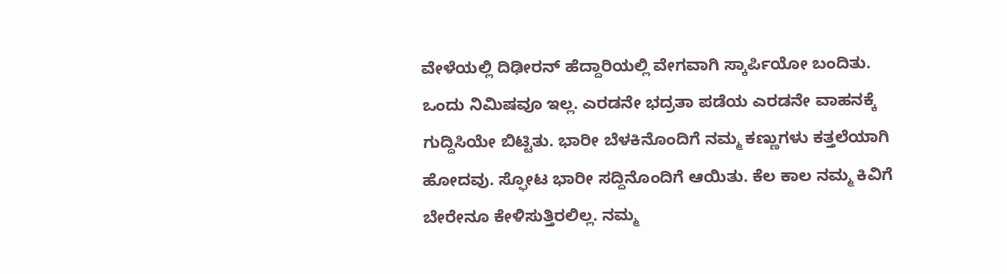ವೇಳೆಯಲ್ಲಿ ದಿಢೀರನ್ ಹೆದ್ದಾರಿಯಲ್ಲಿ ವೇಗವಾಗಿ ಸ್ಕಾರ್ಪಿಯೋ ಬಂದಿತು. ಒಂದು ನಿಮಿಷವೂ ಇಲ್ಲ. ಎರಡನೇ ಭದ್ರತಾ ಪಡೆಯ ಎರಡನೇ ವಾಹನಕ್ಕೆ ಗುದ್ದಿಸಿಯೇ ಬಿಟ್ಟಿತು. ಭಾರೀ ಬೆಳಕಿನೊಂದಿಗೆ ನಮ್ಮ ಕಣ್ಣುಗಳು ಕತ್ತಲೆಯಾಗಿ ಹೋದವು. ಸ್ಫೋಟ ಭಾರೀ ಸದ್ದಿನೊಂದಿಗೆ ಆಯಿತು. ಕೆಲ ಕಾಲ ನಮ್ಮ ಕಿವಿಗೆ ಬೇರೇನೂ ಕೇಳಿಸುತ್ತಿರಲಿಲ್ಲ. ನಮ್ಮ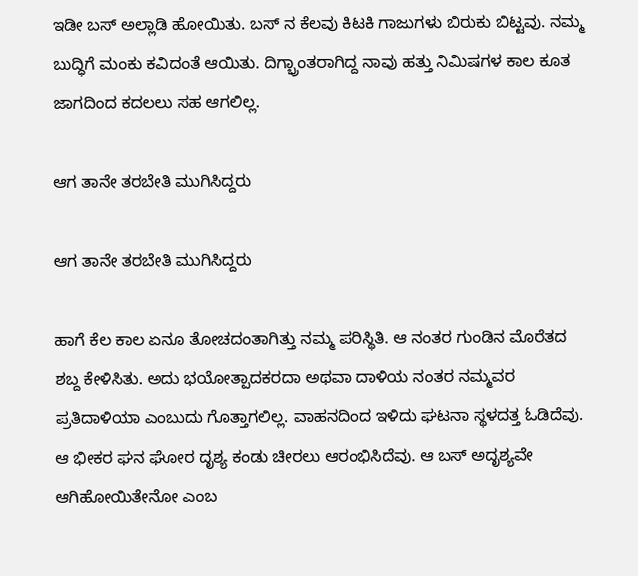ಇಡೀ ಬಸ್ ಅಲ್ಲಾಡಿ ಹೋಯಿತು. ಬಸ್ ನ ಕೆಲವು ಕಿಟಕಿ ಗಾಜುಗಳು ಬಿರುಕು ಬಿಟ್ಟವು. ನಮ್ಮ ಬುದ್ಧಿಗೆ ಮಂಕು ಕವಿದಂತೆ ಆಯಿತು. ದಿಗ್ಭ್ರಾಂತರಾಗಿದ್ದ ನಾವು ಹತ್ತು ನಿಮಿಷಗಳ ಕಾಲ ಕೂತ ಜಾಗದಿಂದ ಕದಲಲು ಸಹ ಆಗಲಿಲ್ಲ.

ಆಗ ತಾನೇ ತರಬೇತಿ ಮುಗಿಸಿದ್ದರು

ಆಗ ತಾನೇ ತರಬೇತಿ ಮುಗಿಸಿದ್ದರು

ಹಾಗೆ ಕೆಲ ಕಾಲ ಏನೂ ತೋಚದಂತಾಗಿತ್ತು ನಮ್ಮ ಪರಿಸ್ಥಿತಿ. ಆ ನಂತರ ಗುಂಡಿನ ಮೊರೆತದ ಶಬ್ದ ಕೇಳಿಸಿತು. ಅದು ಭಯೋತ್ಪಾದಕರದಾ ಅಥವಾ ದಾಳಿಯ ನಂತರ ನಮ್ಮವರ ಪ್ರತಿದಾಳಿಯಾ ಎಂಬುದು ಗೊತ್ತಾಗಲಿಲ್ಲ. ವಾಹನದಿಂದ ಇಳಿದು ಘಟನಾ ಸ್ಥಳದತ್ತ ಓಡಿದೆವು. ಆ ಭೀಕರ ಘನ ಘೋರ ದೃಶ್ಯ ಕಂಡು ಚೀರಲು ಆರಂಭಿಸಿದೆವು. ಆ ಬಸ್ ಅದೃಶ್ಯವೇ ಆಗಿಹೋಯಿತೇನೋ ಎಂಬ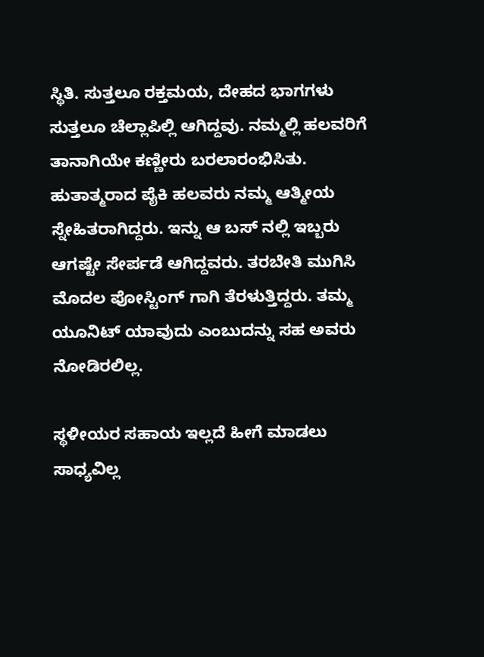ಸ್ಥಿತಿ. ಸುತ್ತಲೂ ರಕ್ತಮಯ, ದೇಹದ ಭಾಗಗಳು ಸುತ್ತಲೂ ಚೆಲ್ಲಾಪಿಲ್ಲಿ ಆಗಿದ್ದವು. ನಮ್ಮಲ್ಲಿ ಹಲವರಿಗೆ ತಾನಾಗಿಯೇ ಕಣ್ಣೀರು ಬರಲಾರಂಭಿಸಿತು. ಹುತಾತ್ಮರಾದ ಪೈಕಿ ಹಲವರು ನಮ್ಮ ಆತ್ಮೀಯ ಸ್ನೇಹಿತರಾಗಿದ್ದರು. ಇನ್ನು ಆ ಬಸ್ ನಲ್ಲಿ ಇಬ್ಬರು ಆಗಷ್ಟೇ ಸೇರ್ಪಡೆ ಆಗಿದ್ದವರು. ತರಬೇತಿ ಮುಗಿಸಿ ಮೊದಲ ಪೋಸ್ಟಿಂಗ್ ಗಾಗಿ ತೆರಳುತ್ತಿದ್ದರು. ತಮ್ಮ ಯೂನಿಟ್ ಯಾವುದು ಎಂಬುದನ್ನು ಸಹ ಅವರು ನೋಡಿರಲಿಲ್ಲ.

ಸ್ಥಳೀಯರ ಸಹಾಯ ಇಲ್ಲದೆ ಹೀಗೆ ಮಾಡಲು ಸಾಧ್ಯವಿಲ್ಲ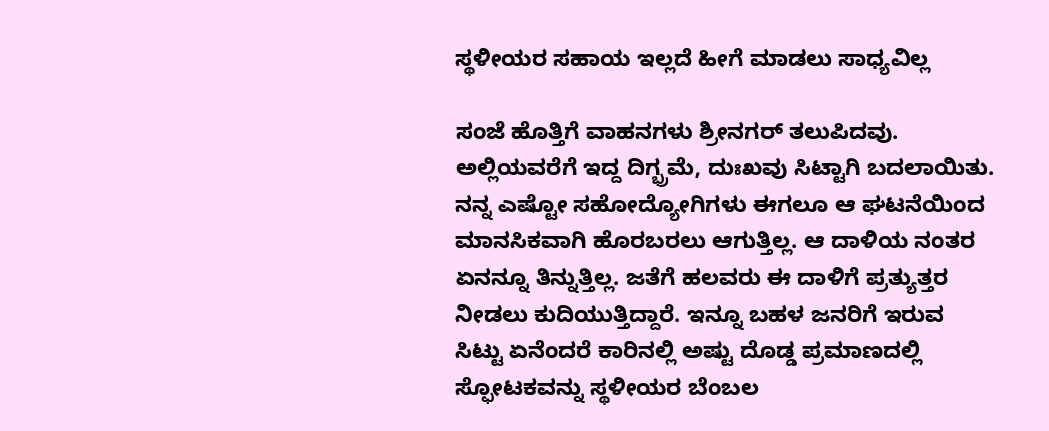ಸ್ಥಳೀಯರ ಸಹಾಯ ಇಲ್ಲದೆ ಹೀಗೆ ಮಾಡಲು ಸಾಧ್ಯವಿಲ್ಲ

ಸಂಜೆ ಹೊತ್ತಿಗೆ ವಾಹನಗಳು ಶ್ರೀನಗರ್ ತಲುಪಿದವು. ಅಲ್ಲಿಯವರೆಗೆ ಇದ್ದ ದಿಗ್ಭ್ರಮೆ, ದುಃಖವು ಸಿಟ್ಟಾಗಿ ಬದಲಾಯಿತು. ನನ್ನ ಎಷ್ಟೋ ಸಹೋದ್ಯೋಗಿಗಳು ಈಗಲೂ ಆ ಘಟನೆಯಿಂದ ಮಾನಸಿಕವಾಗಿ ಹೊರಬರಲು ಆಗುತ್ತಿಲ್ಲ. ಆ ದಾಳಿಯ ನಂತರ ಏನನ್ನೂ ತಿನ್ನುತ್ತಿಲ್ಲ. ಜತೆಗೆ ಹಲವರು ಈ ದಾಳಿಗೆ ಪ್ರತ್ಯುತ್ತರ ನೀಡಲು ಕುದಿಯುತ್ತಿದ್ದಾರೆ. ಇನ್ನೂ ಬಹಳ ಜನರಿಗೆ ಇರುವ ಸಿಟ್ಟು ಏನೆಂದರೆ ಕಾರಿನಲ್ಲಿ ಅಷ್ಟು ದೊಡ್ಡ ಪ್ರಮಾಣದಲ್ಲಿ ಸ್ಫೋಟಕವನ್ನು ಸ್ಥಳೀಯರ ಬೆಂಬಲ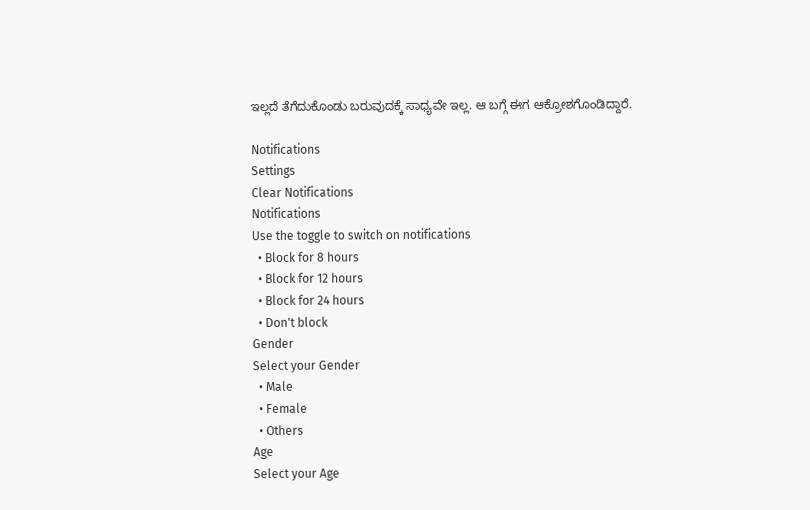ಇಲ್ಲದೆ ತೆಗೆದುಕೊಂಡು ಬರುವುದಕ್ಕೆ ಸಾಧ್ಯವೇ ಇಲ್ಲ. ಆ ಬಗ್ಗೆ ಈಗ ಆಕ್ರೋಶಗೊಂಡಿದ್ದಾರೆ.

Notifications
Settings
Clear Notifications
Notifications
Use the toggle to switch on notifications
  • Block for 8 hours
  • Block for 12 hours
  • Block for 24 hours
  • Don't block
Gender
Select your Gender
  • Male
  • Female
  • Others
Age
Select your Age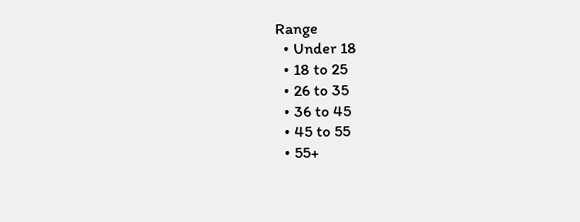Range
  • Under 18
  • 18 to 25
  • 26 to 35
  • 36 to 45
  • 45 to 55
  • 55+